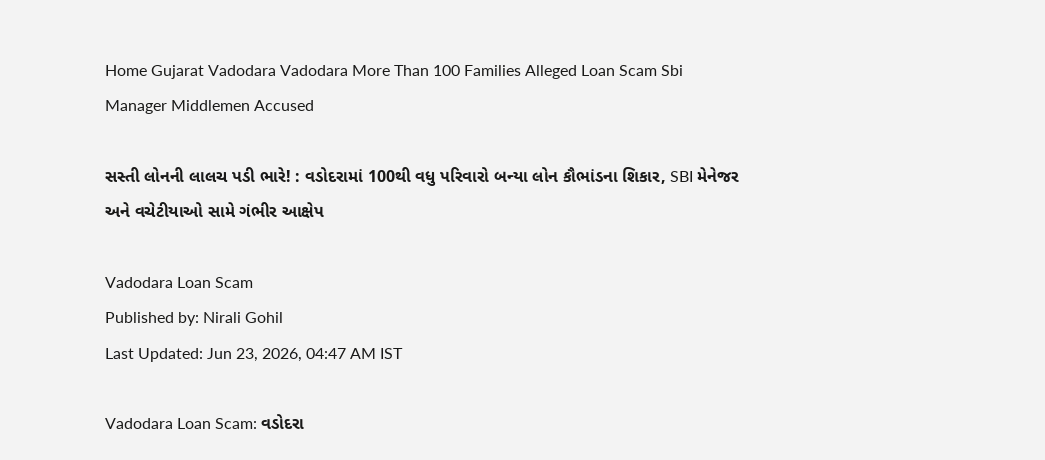Home Gujarat Vadodara Vadodara More Than 100 Families Alleged Loan Scam Sbi Manager Middlemen Accused

સસ્તી લોનની લાલચ પડી ભારે! : વડોદરામાં 100થી વધુ પરિવારો બન્યા લોન કૌભાંડના શિકાર, SBI મેનેજર અને વચેટીયાઓ સામે ગંભીર આક્ષેપ

Vadodara Loan Scam
Published by: Nirali Gohil
Last Updated: Jun 23, 2026, 04:47 AM IST

Vadodara Loan Scam: વડોદરા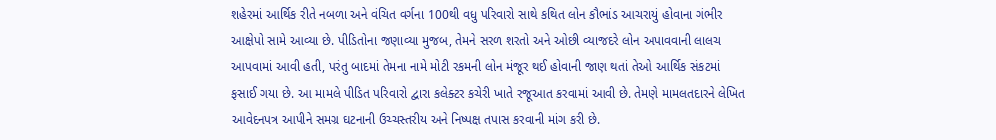શહેરમાં આર્થિક રીતે નબળા અને વંચિત વર્ગના 100થી વધુ પરિવારો સાથે કથિત લોન કૌભાંડ આચરાયું હોવાના ગંભીર આક્ષેપો સામે આવ્યા છે. પીડિતોના જણાવ્યા મુજબ, તેમને સરળ શરતો અને ઓછી વ્યાજદરે લોન અપાવવાની લાલચ આપવામાં આવી હતી, પરંતુ બાદમાં તેમના નામે મોટી રકમની લોન મંજૂર થઈ હોવાની જાણ થતાં તેઓ આર્થિક સંકટમાં ફસાઈ ગયા છે. આ મામલે પીડિત પરિવારો દ્વારા કલેક્ટર કચેરી ખાતે રજૂઆત કરવામાં આવી છે. તેમણે મામલતદારને લેખિત આવેદનપત્ર આપીને સમગ્ર ઘટનાની ઉચ્ચસ્તરીય અને નિષ્પક્ષ તપાસ કરવાની માંગ કરી છે.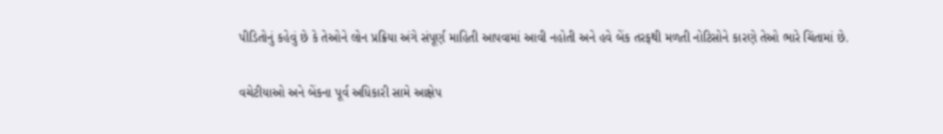પીડિતોનું કહેવું છે કે તેઓને લોન પ્રક્રિયા અંગે સંપૂર્ણ માહિતી આપવામાં આવી નહોતી અને હવે બેંક તરફથી મળતી નોટિસોને કારણે તેઓ ભારે ચિંતામાં છે.

વચેટીયાઓ અને બેંકના પૂર્વ અધિકારી સામે આક્ષેપ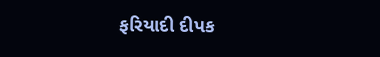ફરિયાદી દીપક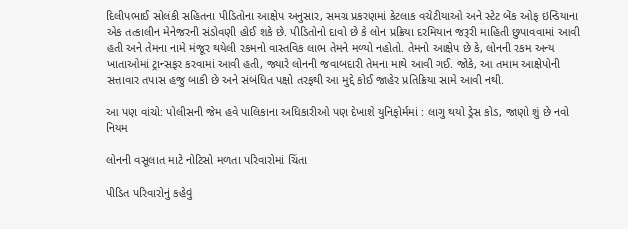દિલીપભાઈ સોલંકી સહિતના પીડિતોના આક્ષેપ અનુસાર, સમગ્ર પ્રકરણમાં કેટલાક વચેટીયાઓ અને સ્ટેટ બેંક ઓફ ઇન્ડિયાના એક તત્કાલીન મેનેજરની સંડોવણી હોઈ શકે છે. પીડિતોનો દાવો છે કે લોન પ્રક્રિયા દરમિયાન જરૂરી માહિતી છુપાવવામાં આવી હતી અને તેમના નામે મંજૂર થયેલી રકમનો વાસ્તવિક લાભ તેમને મળ્યો નહોતો. તેમનો આક્ષેપ છે કે, લોનની રકમ અન્ય ખાતાઓમાં ટ્રાન્સફર કરવામાં આવી હતી, જ્યારે લોનની જવાબદારી તેમના માથે આવી ગઈ. જોકે, આ તમામ આક્ષેપોની સત્તાવાર તપાસ હજુ બાકી છે અને સંબંધિત પક્ષો તરફથી આ મુદ્દે કોઈ જાહેર પ્રતિક્રિયા સામે આવી નથી.

આ પણ વાંચો: પોલીસની જેમ હવે પાલિકાના અધિકારીઓ પણ દેખાશે યુનિફોર્મમાં : લાગુ થયો ડ્રેસ કોડ, જાણો શું છે નવો નિયમ

લોનની વસૂલાત માટે નોટિસો મળતા પરિવારોમાં ચિંતા

પીડિત પરિવારોનું કહેવું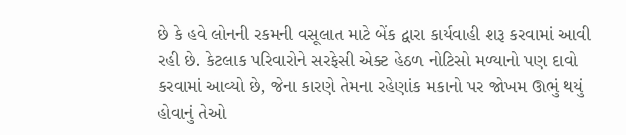છે કે હવે લોનની રકમની વસૂલાત માટે બેંક દ્વારા કાર્યવાહી શરૂ કરવામાં આવી રહી છે. કેટલાક પરિવારોને સરફેસી એક્ટ હેઠળ નોટિસો મળ્યાનો પણ દાવો કરવામાં આવ્યો છે, જેના કારણે તેમના રહેણાંક મકાનો પર જોખમ ઊભું થયું હોવાનું તેઓ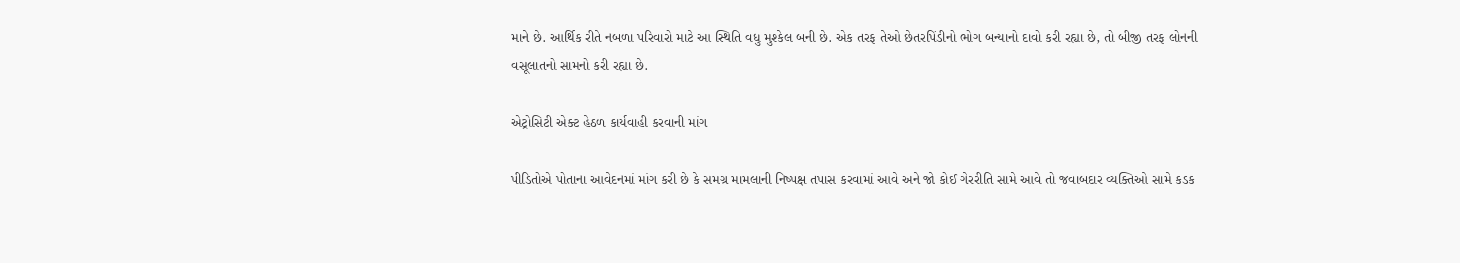માને છે. આર્થિક રીતે નબળા પરિવારો માટે આ સ્થિતિ વધુ મુશ્કેલ બની છે. એક તરફ તેઓ છેતરપિંડીનો ભોગ બન્યાનો દાવો કરી રહ્યા છે, તો બીજી તરફ લોનની વસૂલાતનો સામનો કરી રહ્યા છે.

એટ્રોસિટી એક્ટ હેઠળ કાર્યવાહી કરવાની માંગ

પીડિતોએ પોતાના આવેદનમાં માંગ કરી છે કે સમગ્ર મામલાની નિષ્પક્ષ તપાસ કરવામાં આવે અને જો કોઈ ગેરરીતિ સામે આવે તો જવાબદાર વ્યક્તિઓ સામે કડક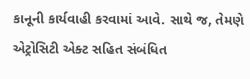કાનૂની કાર્યવાહી કરવામાં આવે. સાથે જ, તેમણે એટ્રોસિટી એક્ટ સહિત સંબંધિત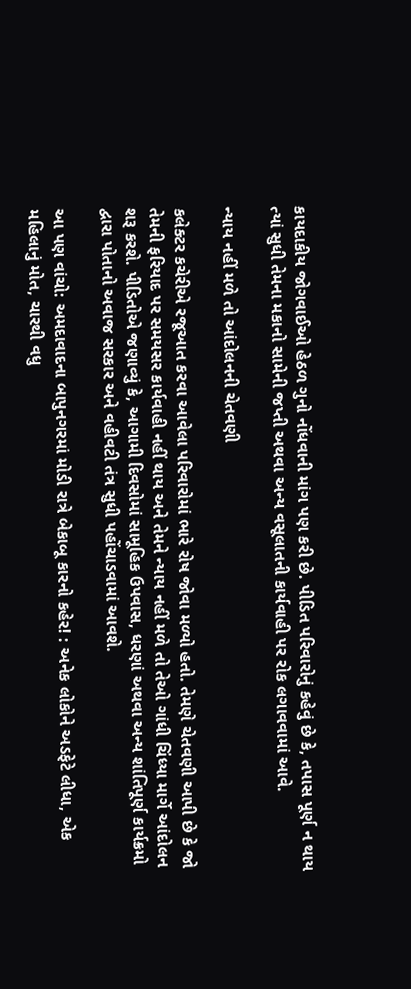કાયદાકીય જોગવાઈઓ હેઠળ ગુનો નોંધવાની માંગ પણ કરી છે. પીડિત પરિવારોનું કહેવું છે કે, તપાસ પૂર્ણ ન થાય ત્યાં સુધી તેમના મકાનો સામેની જપ્તી અથવા અન્ય વસૂલાતની કાર્યવાહી પર રોક લગાવવામાં આવે.

ન્યાય નહીં મળે તો આંદોલનની ચેતવણી

કલેક્ટર કચેરીએ રજૂઆત કરવા આવેલા પરિવારોમાં ભારે રોષ જોવા મળ્યો હતો. તેમણે ચેતવણી આપી છે કે જો તેમની ફરિયાદ પર સમયસર કાર્યવાહી નહીં થાય અને તેમને ન્યાય નહીં મળે તો તેઓ ગાંધી ચિંધ્યા માર્ગે આંદોલન શરૂ કરશે. પીડિતોએ જણાવ્યું કે, આગામી દિવસોમાં સામૂહિક ઉપવાસ, ધરણાં અથવા અન્ય શાંતિપૂર્ણ કાર્યક્રમો દ્વારા પોતાનો અવાજ સરકાર અને વહીવટી તંત્ર સુધી પહોંચાડવામાં આવશે.

આ પણ વાંચો: અમદાવાદના બાપુનગરમાં મોડી રાત્રે બેકાબૂ કારનો કહેર! : અનેક લોકોને અડફેટે લીધા, એક મહિલાનું મોત, ચારથી વધુ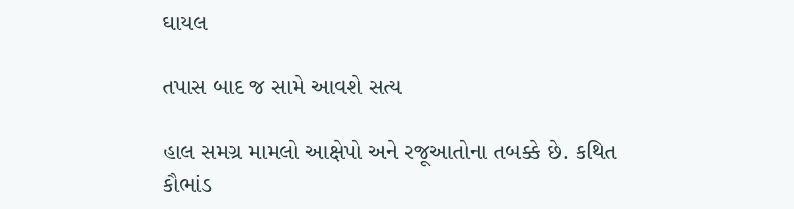ઘાયલ

તપાસ બાદ જ સામે આવશે સત્ય

હાલ સમગ્ર મામલો આક્ષેપો અને રજૂઆતોના તબક્કે છે. કથિત કૌભાંડ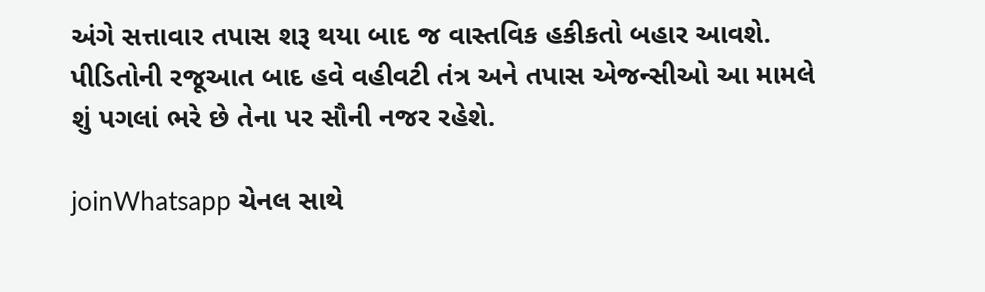અંગે સત્તાવાર તપાસ શરૂ થયા બાદ જ વાસ્તવિક હકીકતો બહાર આવશે. પીડિતોની રજૂઆત બાદ હવે વહીવટી તંત્ર અને તપાસ એજન્સીઓ આ મામલે શું પગલાં ભરે છે તેના પર સૌની નજર રહેશે.

joinWhatsapp ચેનલ સાથે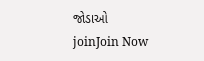જોડાઓ
joinJoin Now